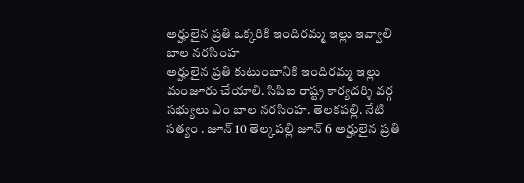అర్హులైన ప్రతి ఒక్కరికి ఇందిరమ్మ ఇల్లు ఇవ్వాలి బాల నరసింహ
అర్హులైన ప్రతి కుటుంబానికి ఇందిరమ్మ ఇల్లు మంజూరు చేయాలి. సిపిఐ రాష్ట్ర కార్యదర్శి వర్గ సభ్యులు ఎం బాల నరసింహ. తెలకపల్లి. నేటి సత్యం . జూన్ 10 తెల్కపల్లి జూన్ 6 అర్హులైన ప్రతి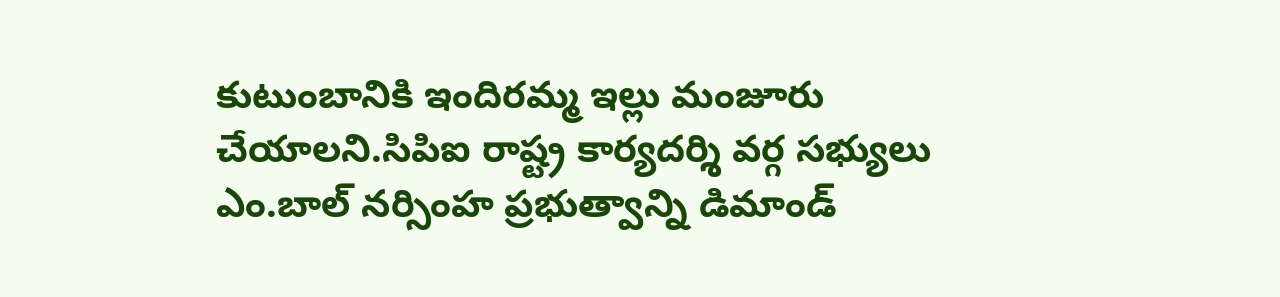కుటుంబానికి ఇందిరమ్మ ఇల్లు మంజూరు చేయాలని.సిపిఐ రాష్ట్ర కార్యదర్శి వర్గ సభ్యులు ఎం.బాల్ నర్సింహ ప్రభుత్వాన్ని డిమాండ్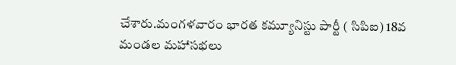చేశారు.మంగళవారం భారత కమ్యూనిస్టు పార్టీ ( సిపిఐ) 18వ మండల మహాసభలు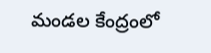మండల కేంద్రంలో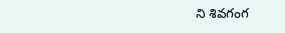ని శివగంగ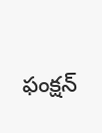ఫంక్షన్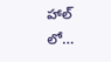హాల్ లో...